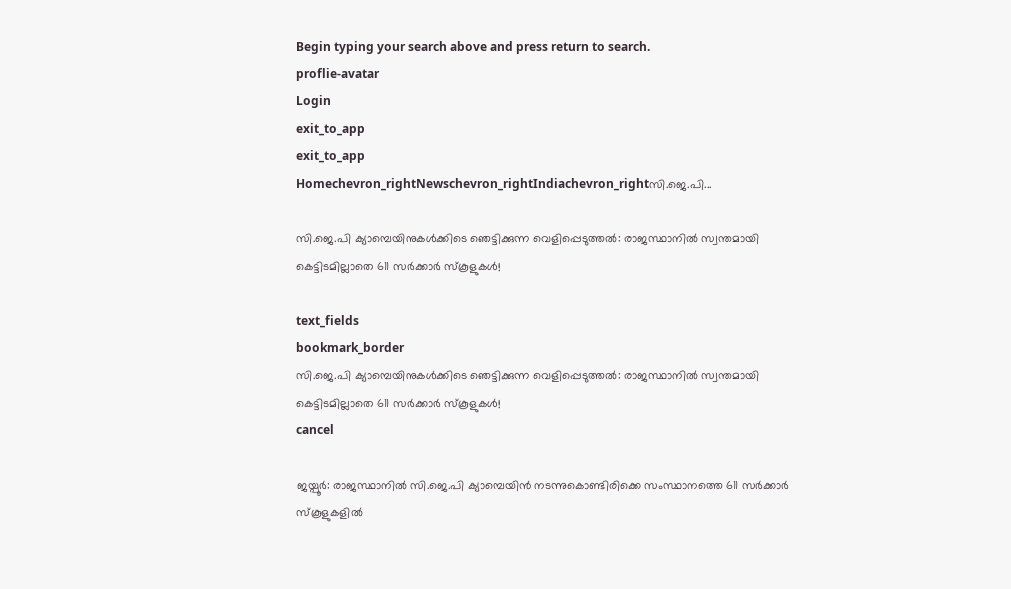Begin typing your search above and press return to search.
proflie-avatar
Login
exit_to_app
exit_to_app
Homechevron_rightNewschevron_rightIndiachevron_rightസി.ജെ.പി...

സി.ജെ.പി ക്യാമ്പെയിനുകൾക്കിടെ ഞെട്ടിക്കുന്ന വെളിപ്പെടുത്തൽ: രാജസ്ഥാനിൽ സ്വന്തമായി കെട്ടിടമില്ലാതെ 611 സർക്കാർ സ്കൂളുകൾ!

text_fields
bookmark_border
സി.ജെ.പി ക്യാമ്പെയിനുകൾക്കിടെ ഞെട്ടിക്കുന്ന വെളിപ്പെടുത്തൽ: രാജസ്ഥാനിൽ സ്വന്തമായി കെട്ടിടമില്ലാതെ 611 സർക്കാർ സ്കൂളുകൾ!
cancel

ജയ്പൂർ: രാജസ്ഥാനിൽ സി.ജെ.പി ക്യാമ്പെയിൻ നടന്നുകൊണ്ടിരിക്കെ സംസ്ഥാനത്തെ 611 സർക്കാർ സ്കൂളുകളിൽ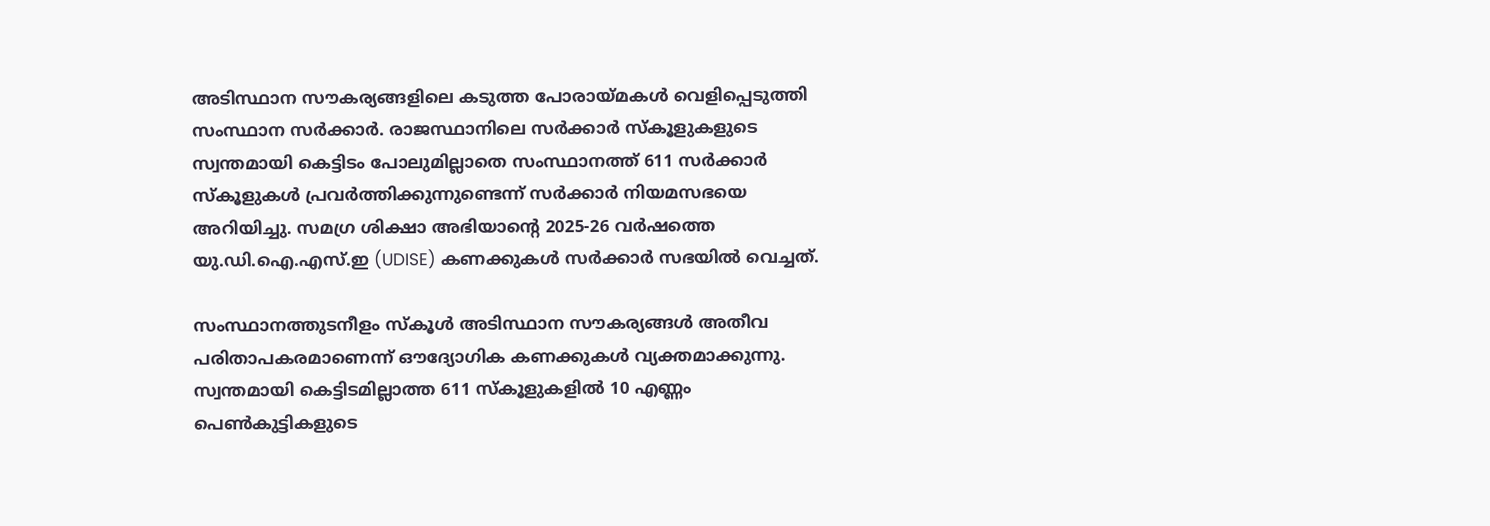അടിസ്ഥാന സൗകര്യങ്ങളിലെ കടുത്ത പോരായ്മകൾ വെളിപ്പെടുത്തി സംസ്ഥാന സർക്കാർ. രാജസ്ഥാനിലെ സർക്കാർ സ്കൂളുകളുടെ സ്വന്തമായി കെട്ടിടം പോലുമില്ലാതെ സംസ്ഥാനത്ത് 611 സർക്കാർ സ്കൂളുകൾ പ്രവർത്തിക്കുന്നുണ്ടെന്ന് സർക്കാർ നിയമസഭയെ അറിയിച്ചു. സമഗ്ര ശിക്ഷാ അഭിയാന്റെ 2025-26 വർഷത്തെ യു.ഡി.ഐ.എസ്.ഇ (UDISE) കണക്കുകൾ സർക്കാർ സഭയിൽ വെച്ചത്.

സംസ്ഥാനത്തുടനീളം സ്കൂൾ അടിസ്ഥാന സൗകര്യങ്ങൾ അതീവ പരിതാപകരമാണെന്ന് ഔദ്യോഗിക കണക്കുകൾ വ്യക്തമാക്കുന്നു. സ്വന്തമായി കെട്ടിടമില്ലാത്ത 611 സ്കൂളുകളിൽ 10 എണ്ണം പെൺകുട്ടികളുടെ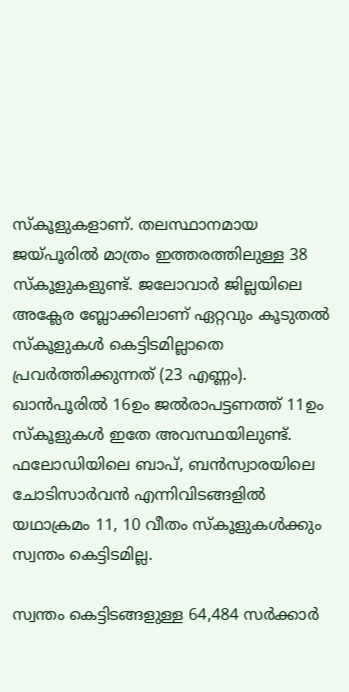സ്കൂളുകളാണ്. തലസ്ഥാനമായ ജയ്പൂരിൽ മാത്രം ഇത്തരത്തിലുള്ള 38 സ്കൂളുകളുണ്ട്. ജലോവാർ ജില്ലയിലെ അക്ലേര ബ്ലോക്കിലാണ് ഏറ്റവും കൂടുതൽ സ്കൂളുകൾ കെട്ടിടമില്ലാതെ പ്രവർത്തിക്കുന്നത് (23 എണ്ണം). ഖാൻപൂരിൽ 16ഉം ജൽരാപട്ടണത്ത് 11ഉം സ്കൂളുകൾ ഇതേ അവസ്ഥയിലുണ്ട്. ഫലോഡിയിലെ ബാപ്, ബൻസ്വാരയിലെ ചോടിസാർവൻ എന്നിവിടങ്ങളിൽ യഥാക്രമം 11, 10 വീതം സ്കൂളുകൾക്കും സ്വന്തം കെട്ടിടമില്ല.

സ്വന്തം കെട്ടിടങ്ങളുള്ള 64,484 സർക്കാർ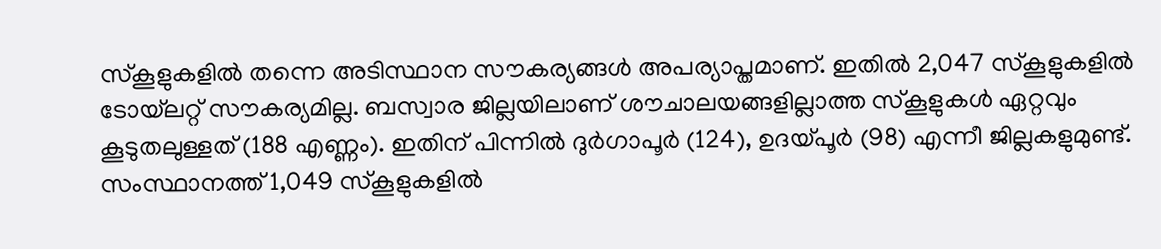സ്കൂളുകളിൽ തന്നെ അടിസ്ഥാന സൗകര്യങ്ങൾ അപര്യാപ്തമാണ്. ഇതിൽ 2,047 സ്കൂളുകളിൽ ടോയ്‌ലറ്റ് സൗകര്യമില്ല. ബസ്വാര ജില്ലയിലാണ് ശൗചാലയങ്ങളില്ലാത്ത സ്കൂളുകൾ ഏറ്റവും കൂടുതലുള്ളത് (188 എണ്ണം). ഇതിന് പിന്നിൽ ദുർഗാപൂർ (124), ഉദയ്പൂർ (98) എന്നീ ജില്ലകളുമുണ്ട്. സംസ്ഥാനത്ത് 1,049 സ്കൂളുകളിൽ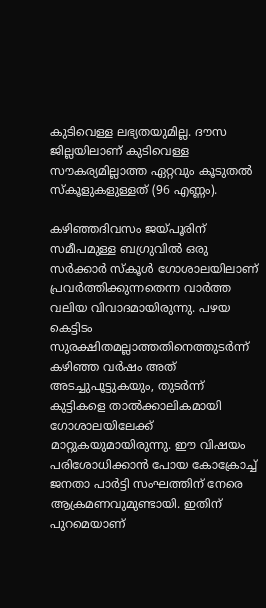കുടിവെള്ള ലഭ്യതയുമില്ല. ദൗസ ജില്ലയിലാണ് കുടിവെള്ള സൗകര്യമില്ലാത്ത ഏറ്റവും കൂടുതൽ സ്കൂളുകളുള്ളത് (96 എണ്ണം).

കഴിഞ്ഞദിവസം ജയ്പൂരിന് സമീപമുള്ള ബഗ്രുവിൽ ഒരു സർക്കാർ സ്കൂൾ ഗോശാലയിലാണ് പ്രവർത്തിക്കുന്നതെന്ന വാർത്ത വലിയ വിവാദമായിരുന്നു. പഴയ കെട്ടിടം സുരക്ഷിതമല്ലാത്തതിനെത്തുടർന്ന് കഴിഞ്ഞ വർഷം അത് അടച്ചുപൂട്ടുകയും, തുടർന്ന് കുട്ടികളെ താൽക്കാലികമായി ഗോശാലയിലേക്ക് മാറ്റുകയുമായിരുന്നു. ഈ വിഷയം പരിശോധിക്കാൻ പോയ കോക്രോച്ച് ജനതാ പാർട്ടി സംഘത്തിന് നേരെ ആക്രമണവുമുണ്ടായി. ഇതിന് പുറമെയാണ്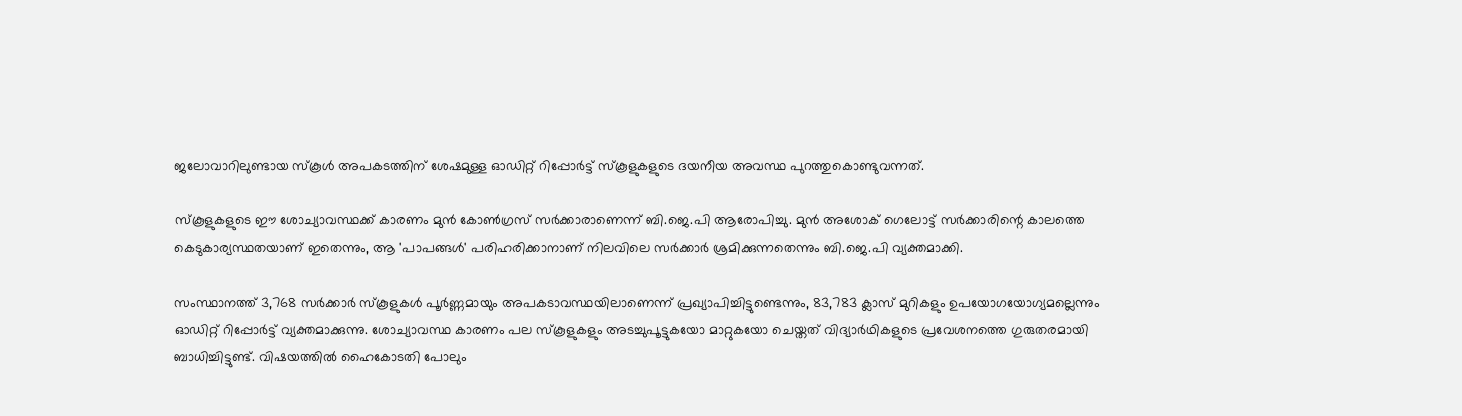ജലോവാറിലുണ്ടായ സ്കൂൾ അപകടത്തിന് ശേഷമുള്ള ഓഡിറ്റ് റിപ്പോർട്ട് സ്കൂളുകളുടെ ദയനീയ അവസ്ഥ പുറത്തുകൊണ്ടുവന്നത്.

സ്കൂളുകളുടെ ഈ ശോച്യാവസ്ഥക്ക് കാരണം മുൻ കോൺഗ്രസ് സർക്കാരാണെന്ന് ബി.ജെ.പി ആരോപിച്ചു. മുൻ അശോക് ഗെലോട്ട് സർക്കാരിന്റെ കാലത്തെ കെടുകാര്യസ്ഥതയാണ് ഇതെന്നും, ആ 'പാപങ്ങൾ' പരിഹരിക്കാനാണ് നിലവിലെ സർക്കാർ ശ്രമിക്കുന്നതെന്നും ബി.ജെ.പി വ്യക്തമാക്കി.

സംസ്ഥാനത്ത് 3,768 സർക്കാർ സ്കൂളുകൾ പൂർണ്ണമായും അപകടാവസ്ഥയിലാണെന്ന് പ്രഖ്യാപിച്ചിട്ടുണ്ടെന്നും, 83,783 ക്ലാസ് മുറികളും ഉപയോഗയോഗ്യമല്ലെന്നും ഓഡിറ്റ് റിപ്പോർട്ട് വ്യക്തമാക്കുന്നു. ശോച്യാവസ്ഥ കാരണം പല സ്കൂളുകളും അടച്ചുപൂട്ടുകയോ മാറ്റുകയോ ചെയ്തത് വിദ്യാർഥികളുടെ പ്രവേശനത്തെ ഗുരുതരമായി ബാധിച്ചിട്ടുണ്ട്. വിഷയത്തിൽ ഹൈകോടതി പോലും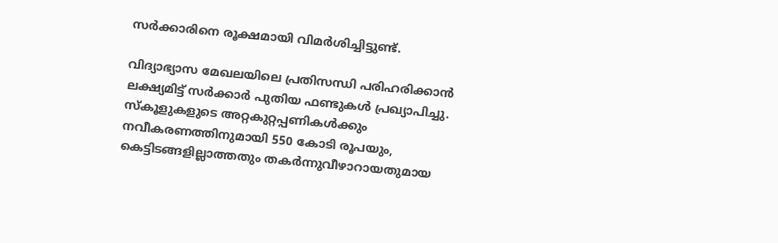സർക്കാരിനെ രൂക്ഷമായി വിമർശിച്ചിട്ടുണ്ട്.

വിദ്യാഭ്യാസ മേഖലയിലെ പ്രതിസന്ധി പരിഹരിക്കാൻ ലക്ഷ്യമിട്ട് സർക്കാർ പുതിയ ഫണ്ടുകൾ പ്രഖ്യാപിച്ചു. സ്കൂളുകളുടെ അറ്റകുറ്റപ്പണികൾക്കും നവീകരണത്തിനുമായി 550 കോടി രൂപയും, കെട്ടിടങ്ങളില്ലാത്തതും തകർന്നുവീഴാറായതുമായ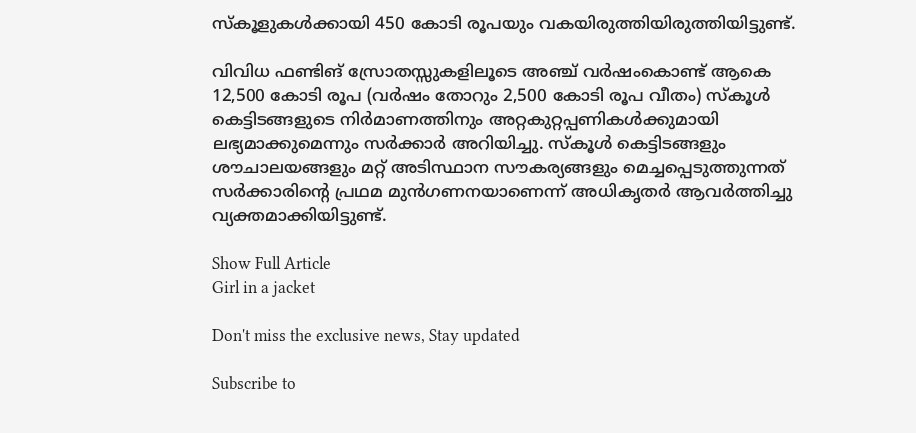സ്കൂളുകൾക്കായി 450 കോടി രൂപയും വകയിരുത്തിയിരുത്തിയിട്ടുണ്ട്.

വിവിധ ഫണ്ടിങ് സ്രോതസ്സുകളിലൂടെ അഞ്ച് വർഷംകൊണ്ട് ആകെ 12,500 കോടി രൂപ (വർഷം തോറും 2,500 കോടി രൂപ വീതം) സ്കൂൾ കെട്ടിടങ്ങളുടെ നിർമാണത്തിനും അറ്റകുറ്റപ്പണികൾക്കുമായി ലഭ്യമാക്കുമെന്നും സർക്കാർ അറിയിച്ചു. സ്കൂൾ കെട്ടിടങ്ങളും ശൗചാലയങ്ങളും മറ്റ് അടിസ്ഥാന സൗകര്യങ്ങളും മെച്ചപ്പെടുത്തുന്നത് സർക്കാരിന്റെ പ്രഥമ മുൻഗണനയാണെന്ന് അധികൃതർ ആവർത്തിച്ചു വ്യക്തമാക്കിയിട്ടുണ്ട്.

Show Full Article
Girl in a jacket

Don't miss the exclusive news, Stay updated

Subscribe to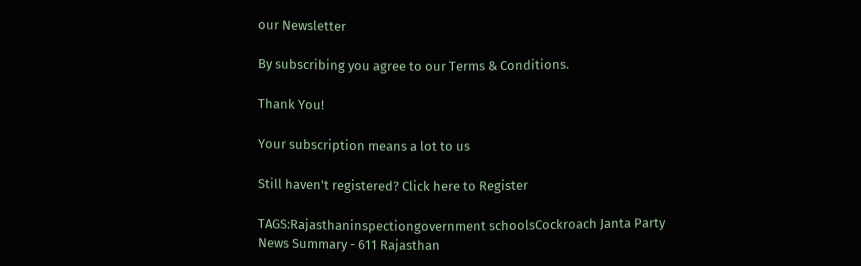our Newsletter

By subscribing you agree to our Terms & Conditions.

Thank You!

Your subscription means a lot to us

Still haven't registered? Click here to Register

TAGS:Rajasthaninspectiongovernment schoolsCockroach Janta Party
News Summary - 611 Rajasthan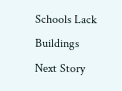Schools Lack Buildings
Next Story